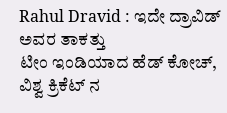Rahul Dravid : ಇದೇ ದ್ರಾವಿಡ್ ಅವರ ತಾಕತ್ತು
ಟೀಂ ಇಂಡಿಯಾದ ಹೆಡ್ ಕೋಚ್, ವಿಶ್ವ ಕ್ರಿಕೆಟ್ ನ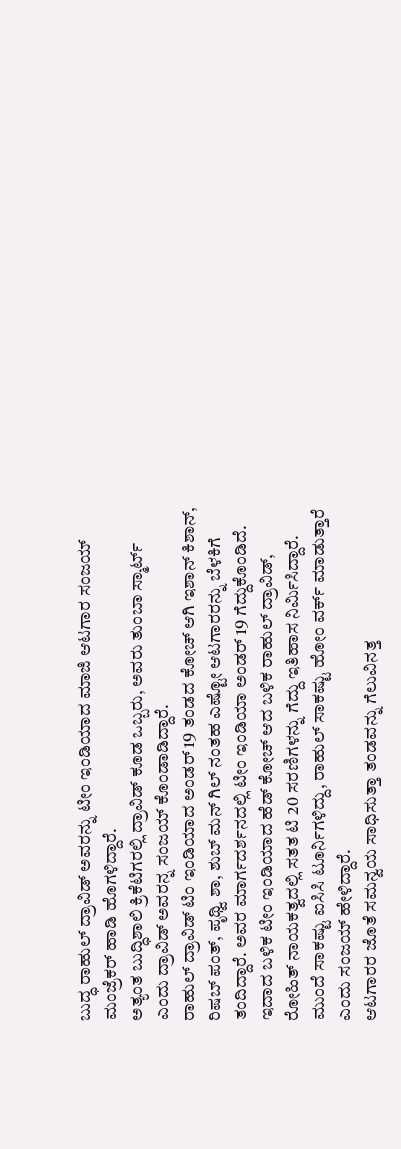ಬುದ್ಧ ರಾಹುಲ್ ದ್ರಾವಿಡ್ ಅವರನ್ನು ಟೀಂ ಇಂಡಿಯಾದ ಮಾಜಿ ಆಟಗಾರ ಸಂಜಯ್ ಮಂಜ್ರೆಕರ್ ಹಾಡಿ ಹೊಗಳಿದ್ದಾರೆ.
ಅತ್ಯಂತ ಬುದ್ಧಿಶಾಲಿ ಕ್ರಿಕೆಟಿಗರಲ್ಲಿ ದ್ರಾವಿಡ್ ಕೂಡ ಒಬ್ಬರು, ಅವರು ತುಂಬಾ ಸ್ಮಾರ್ಟ್ ಎಂದು ದ್ರಾವಿಡ್ ಅವರನ್ನ ಸಂಜಯ್ ಕೊಂಡಾಡಿದ್ದಾರೆ.
ರಾಹುಲ್ ದ್ರಾವಿಡ್ ಟಿಂ ಇಂಡಿಯಾದ ಅಂಡರ್ 19 ತಂಡದ ಕೋಚ್ ಆಗಿ ಇಶಾನ್ ಕಿಶಾನ್, ರಿಷಬ್ ಪಂತ್, ಪೃಥ್ವಿ ಶಾ, ಶುಬ್ ಮನ್ ಗಿಲ್ ನಂತಹ ಎಷ್ಟೋ ಆಟಗಾರರನ್ನು ಬೆಳಕಿಗೆ ತಂದಿದ್ದಾರೆ. ಅವರ ಮಾರ್ಗದರ್ಶನದಲ್ಲಿ ಟೀಂ ಇಂಡಿಯಾ ಅಂಡರ್ 19 ಗೆದ್ದುಕೊಂಡಿದೆ.
ಇದಾದ ಬಳಿಕ ಟೀಂ ಇಂಡಿಯಾದ ಹೆಡ್ ಕೋಚ್ ಆದ ಬಳಿಕ ರಾಹುಲ್ ದ್ರಾವಿಡ್, ರೋಹಿತ್ ನಾಯಕತ್ವದಲ್ಲಿ ಸತತ ಟಿ 20 ಸರಣಿಗಳನ್ನು ಗೆದ್ದು ಇತಿಹಾಸ ನಿರ್ಮಿಸಿದ್ದಾರೆ.
ಮುಂದೆ ಸಾಕಷ್ಟು ಐಸಿಸಿ ಟೂರ್ನಿಗಳಿದ್ದು, ರಾಹುಲ್ ಸಾಕಷ್ಟು ಹೋಂ ವರ್ಕ್ ಮಾಡುತ್ತಾರೆ ಎಂದು ಸಂಜಯ್ ಹೇಳಿದ್ದಾರೆ.
ಆಟಗಾರರ ಜೊತೆ ಸಮನ್ವಯ ಸಾಧಿಸುತ್ತಾ ತಂಡವನ್ನು ಗೆಲುವಿನತ್ತ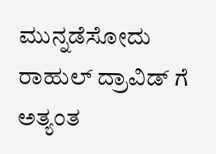ಮುನ್ನಡೆಸೋದು ರಾಹುಲ್ ದ್ರಾವಿಡ್ ಗೆ ಅತ್ಯಂತ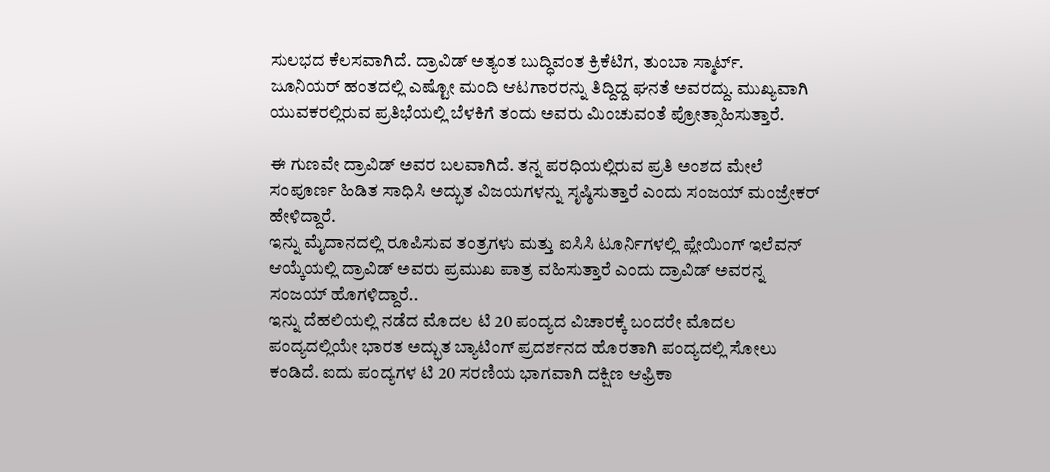ಸುಲಭದ ಕೆಲಸವಾಗಿದೆ. ದ್ರಾವಿಡ್ ಅತ್ಯಂತ ಬುದ್ಧಿವಂತ ಕ್ರಿಕೆಟಿಗ, ತುಂಬಾ ಸ್ಮಾರ್ಟ್.
ಜೂನಿಯರ್ ಹಂತದಲ್ಲಿ ಎಷ್ಟೋ ಮಂದಿ ಆಟಗಾರರನ್ನು ತಿದ್ದಿದ್ದ ಘನತೆ ಅವರದ್ದು. ಮುಖ್ಯವಾಗಿ ಯುವಕರಲ್ಲಿರುವ ಪ್ರತಿಭೆಯಲ್ಲಿ ಬೆಳಕಿಗೆ ತಂದು ಅವರು ಮಿಂಚುವಂತೆ ಪ್ರೋತ್ಸಾಹಿಸುತ್ತಾರೆ.

ಈ ಗುಣವೇ ದ್ರಾವಿಡ್ ಅವರ ಬಲವಾಗಿದೆ. ತನ್ನ ಪರಧಿಯಲ್ಲಿರುವ ಪ್ರತಿ ಅಂಶದ ಮೇಲೆ ಸಂಪೂರ್ಣ ಹಿಡಿತ ಸಾಧಿಸಿ ಅದ್ಭುತ ವಿಜಯಗಳನ್ನು ಸೃಷ್ಠಿಸುತ್ತಾರೆ ಎಂದು ಸಂಜಯ್ ಮಂಜ್ರೇಕರ್ ಹೇಳಿದ್ದಾರೆ.
ಇನ್ನು ಮೈದಾನದಲ್ಲಿ ರೂಪಿಸುವ ತಂತ್ರಗಳು ಮತ್ತು ಐಸಿಸಿ ಟೂರ್ನಿಗಳಲ್ಲಿ ಪ್ಲೇಯಿಂಗ್ ಇಲೆವನ್ ಆಯ್ಕೆಯಲ್ಲಿ ದ್ರಾವಿಡ್ ಅವರು ಪ್ರಮುಖ ಪಾತ್ರ ವಹಿಸುತ್ತಾರೆ ಎಂದು ದ್ರಾವಿಡ್ ಅವರನ್ನ ಸಂಜಯ್ ಹೊಗಳಿದ್ದಾರೆ..
ಇನ್ನು ದೆಹಲಿಯಲ್ಲಿ ನಡೆದ ಮೊದಲ ಟಿ 20 ಪಂದ್ಯದ ವಿಚಾರಕ್ಕೆ ಬಂದರೇ ಮೊದಲ ಪಂದ್ಯದಲ್ಲಿಯೇ ಭಾರತ ಅದ್ಭುತ ಬ್ಯಾಟಿಂಗ್ ಪ್ರದರ್ಶನದ ಹೊರತಾಗಿ ಪಂದ್ಯದಲ್ಲಿ ಸೋಲು ಕಂಡಿದೆ. ಐದು ಪಂದ್ಯಗಳ ಟಿ 20 ಸರಣಿಯ ಭಾಗವಾಗಿ ದಕ್ಷಿಣ ಆಫ್ರಿಕಾ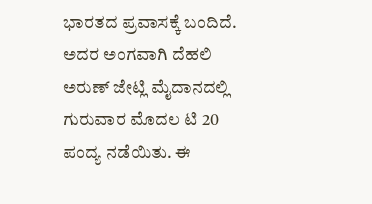ಭಾರತದ ಪ್ರವಾಸಕ್ಕೆ ಬಂದಿದೆ.
ಅದರ ಅಂಗವಾಗಿ ದೆಹಲಿ ಅರುಣ್ ಜೇಟ್ಲಿ ಮೈದಾನದಲ್ಲಿ ಗುರುವಾರ ಮೊದಲ ಟಿ 20 ಪಂದ್ಯ ನಡೆಯಿತು. ಈ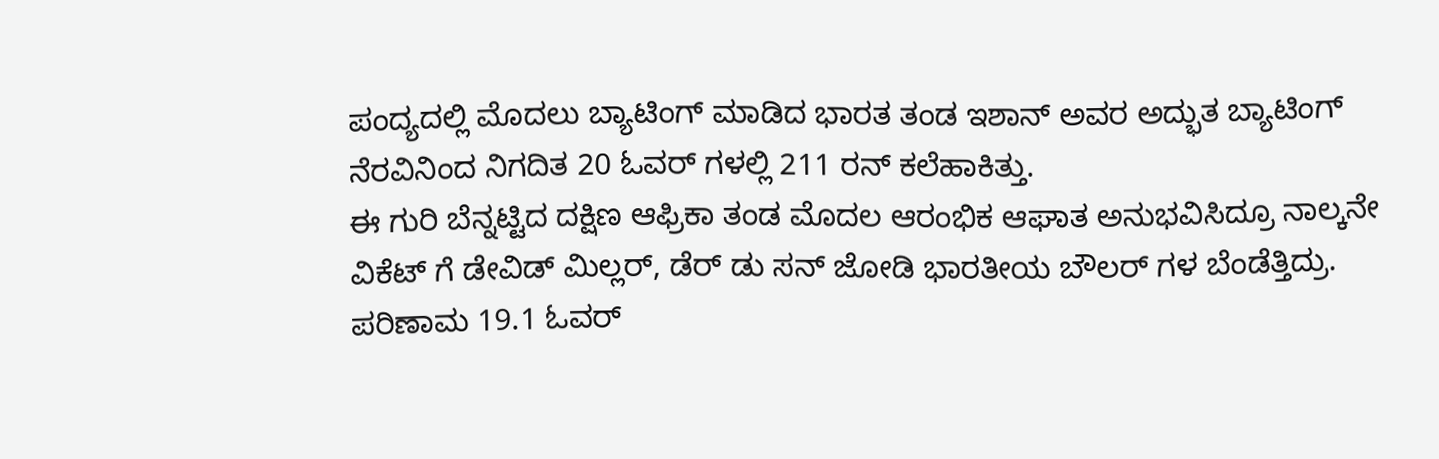ಪಂದ್ಯದಲ್ಲಿ ಮೊದಲು ಬ್ಯಾಟಿಂಗ್ ಮಾಡಿದ ಭಾರತ ತಂಡ ಇಶಾನ್ ಅವರ ಅದ್ಭುತ ಬ್ಯಾಟಿಂಗ್ ನೆರವಿನಿಂದ ನಿಗದಿತ 20 ಓವರ್ ಗಳಲ್ಲಿ 211 ರನ್ ಕಲೆಹಾಕಿತ್ತು.
ಈ ಗುರಿ ಬೆನ್ನಟ್ಟಿದ ದಕ್ಷಿಣ ಆಫ್ರಿಕಾ ತಂಡ ಮೊದಲ ಆರಂಭಿಕ ಆಘಾತ ಅನುಭವಿಸಿದ್ರೂ ನಾಲ್ಕನೇ ವಿಕೆಟ್ ಗೆ ಡೇವಿಡ್ ಮಿಲ್ಲರ್, ಡೆರ್ ಡು ಸನ್ ಜೋಡಿ ಭಾರತೀಯ ಬೌಲರ್ ಗಳ ಬೆಂಡೆತ್ತಿದ್ರು.
ಪರಿಣಾಮ 19.1 ಓವರ್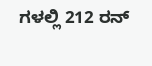ಗಳಲ್ಲಿ 212 ರನ್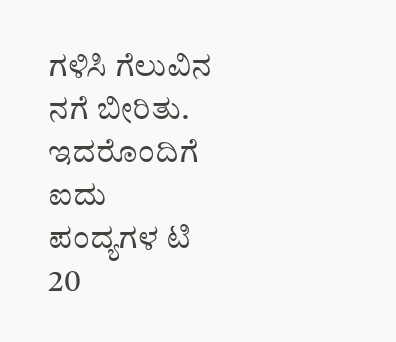ಗಳಿಸಿ ಗೆಲುವಿನ ನಗೆ ಬೀರಿತು. ಇದರೊಂದಿಗೆ ಐದು ಪಂದ್ಯಗಳ ಟಿ 20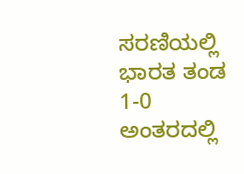ಸರಣಿಯಲ್ಲಿ ಭಾರತ ತಂಡ 1-0 ಅಂತರದಲ್ಲಿ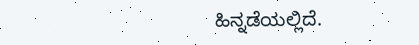ಹಿನ್ನಡೆಯಲ್ಲಿದೆ.